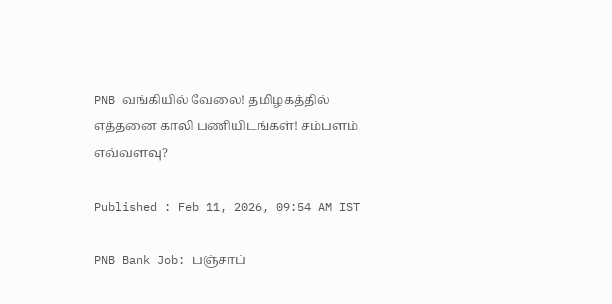PNB வங்கியில் வேலை! தமிழகத்தில் எத்தனை காலி பணியிடங்கள்! சம்பளம் எவ்வளவு?

Published : Feb 11, 2026, 09:54 AM IST

PNB Bank Job: பஞ்சாப்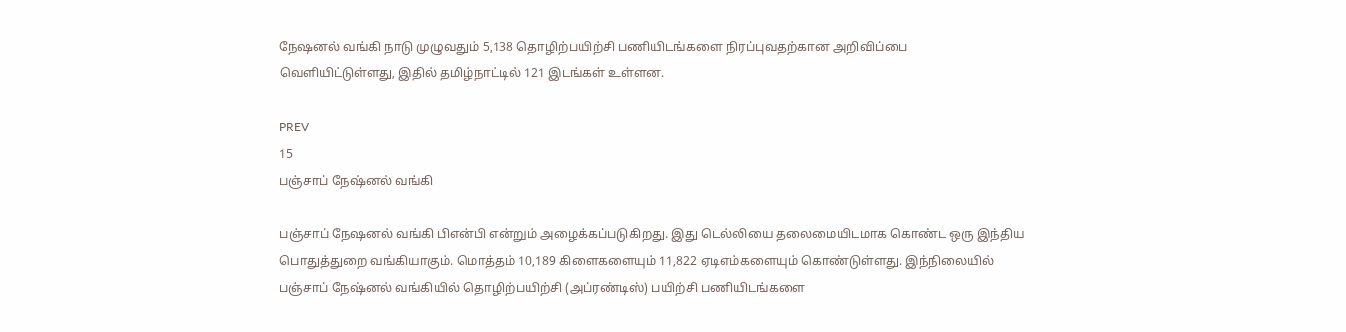நேஷனல் வங்கி நாடு முழுவதும் 5,138 தொழிற்பயிற்சி பணியிடங்களை நிரப்புவதற்கான அறிவிப்பை வெளியிட்டுள்ளது, இதில் தமிழ்நாட்டில் 121 இடங்கள் உள்ளன.

PREV
15
பஞ்சாப் நேஷ்னல் வங்கி

பஞ்சாப் நேஷனல் வங்கி பிஎன்பி என்றும் அழைக்கப்படுகிறது. இது டெல்லியை தலைமையிடமாக கொண்ட ஒரு இந்திய பொதுத்துறை வங்கியாகும். மொத்தம் 10,189 கிளைகளையும் 11,822 ஏடிஎம்களையும் கொண்டுள்ளது. இந்நிலையில் பஞ்சாப் நேஷ்னல் வங்கியில் தொழிற்பயிற்சி (அப்ரண்டிஸ்) பயிற்சி பணியிடங்களை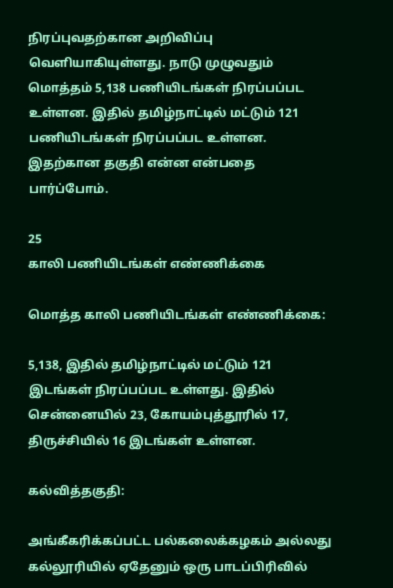நிரப்புவதற்கான அறிவிப்பு வெளியாகியுள்ளது. நாடு முழுவதும் மொத்தம் 5,138 பணியிடங்கள் நிரப்பப்பட உள்ளன. இதில் தமிழ்நாட்டில் மட்டும் 121 பணியிடங்கள் நிரப்பப்பட உள்ளன. இதற்கான தகுதி என்ன என்பதை பார்ப்போம்.

25
காலி பணியிடங்கள் எண்ணிக்கை

மொத்த காலி பணியிடங்கள் எண்ணிக்கை:

5,138, இதில் தமிழ்நாட்டில் மட்டும் 121 இடங்கள் நிரப்பப்பட உள்ளது. இதில் சென்னையில் 23, கோயம்புத்தூரில் 17, திருச்சியில் 16 இடங்கள் உள்ளன.

கல்வித்தகுதி:

அங்கீகரிக்கப்பட்ட பல்கலைக்கழகம் அல்லது கல்லூரியில் ஏதேனும் ஒரு பாடப்பிரிவில்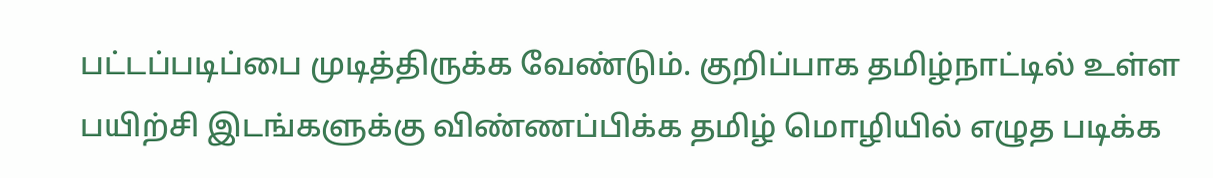பட்டப்படிப்பை முடித்திருக்க வேண்டும். குறிப்பாக தமிழ்நாட்டில் உள்ள பயிற்சி இடங்களுக்கு விண்ணப்பிக்க தமிழ் மொழியில் எழுத படிக்க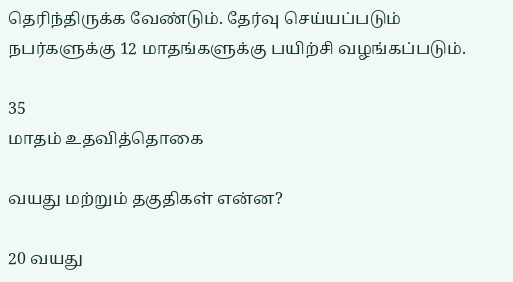தெரிந்திருக்க வேண்டும். தேர்வு செய்யப்படும் நபர்களுக்கு 12 மாதங்களுக்கு பயிற்சி வழங்கப்படும்.

35
மாதம் உதவித்தொகை

வயது மற்றும் தகுதிகள் என்ன?

20 வயது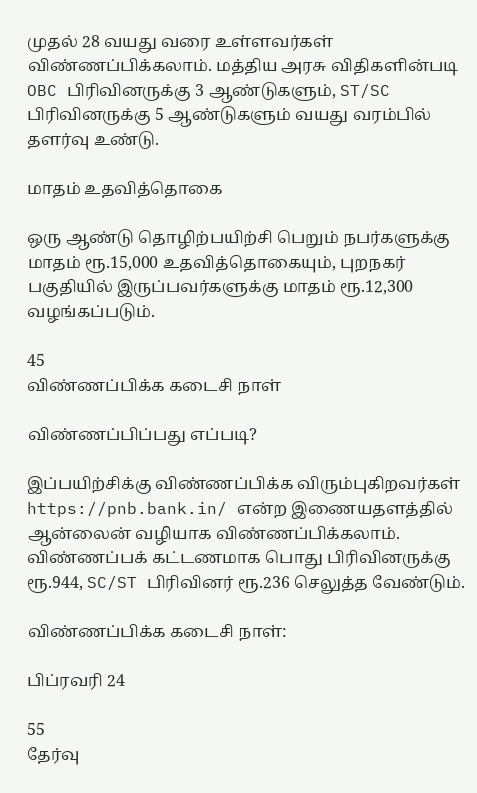முதல் 28 வயது வரை உள்ளவர்கள் விண்ணப்பிக்கலாம். மத்திய அரசு விதிகளின்படி OBC பிரிவினருக்கு 3 ஆண்டுகளும், ST/SC பிரிவினருக்கு 5 ஆண்டுகளும் வயது வரம்பில் தளர்வு உண்டு.

மாதம் உதவித்தொகை

ஒரு ஆண்டு தொழிற்பயிற்சி பெறும் நபர்களுக்கு மாதம் ரூ.15,000 உதவித்தொகையும், புறநகர் பகுதியில் இருப்பவர்களுக்கு மாதம் ரூ.12,300 வழங்கப்படும்.

45
விண்ணப்பிக்க கடைசி நாள்

விண்ணப்பிப்பது எப்படி?

இப்பயிற்சிக்கு விண்ணப்பிக்க விரும்புகிறவர்கள் https://pnb.bank.in/ என்ற இணையதளத்தில் ஆன்லைன் வழியாக விண்ணப்பிக்கலாம். விண்ணப்பக் கட்டணமாக பொது பிரிவினருக்கு ரூ.944, SC/ST பிரிவினர் ரூ.236 செலுத்த வேண்டும்.

விண்ணப்பிக்க கடைசி நாள்:

பிப்ரவரி 24

55
தேர்வு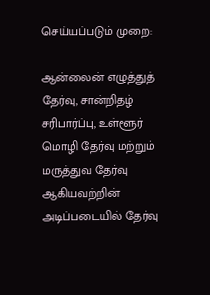செய்யப்படும் முறை:

ஆன்லைன் எழுத்துத் தேர்வு, சான்றிதழ் சரிபார்ப்பு, உள்ளூர் மொழி தேர்வு மற்றும் மருத்துவ தேர்வு ஆகியவற்றின் அடிப்படையில் தேர்வு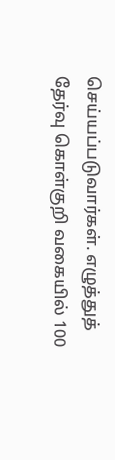செய்யப்படுவார்கள். எழுத்துத் தேர்வு கொள்குறி வகையில் 100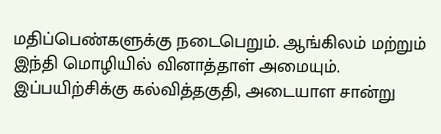மதிப்பெண்களுக்கு நடைபெறும். ஆங்கிலம் மற்றும் இந்தி மொழியில் வினாத்தாள் அமையும். இப்பயிற்சிக்கு கல்வித்தகுதி, அடையாள சான்று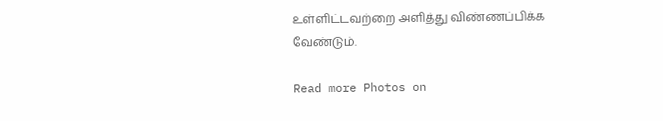உள்ளிட்டவற்றை அளித்து விண்ணப்பிக்க வேண்டும்.

Read more Photos on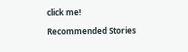click me!

Recommended Stories